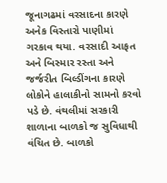જૂનાગઢમાં વરસાદના કારણે અનેક વિસ્તારો પાણીમાં ગરકાવ થયા. વરસાદી આફત અને બિસ્માર રસ્તા અને જર્જરીત બિલ્ડીંગના કારણે લોકોને હાલાકીનો સામનો કરવો પડે છે. વંથલીમાં સરકારી શાળાના બાળકો જ સુવિધાથી વંચિત છે. બાળકો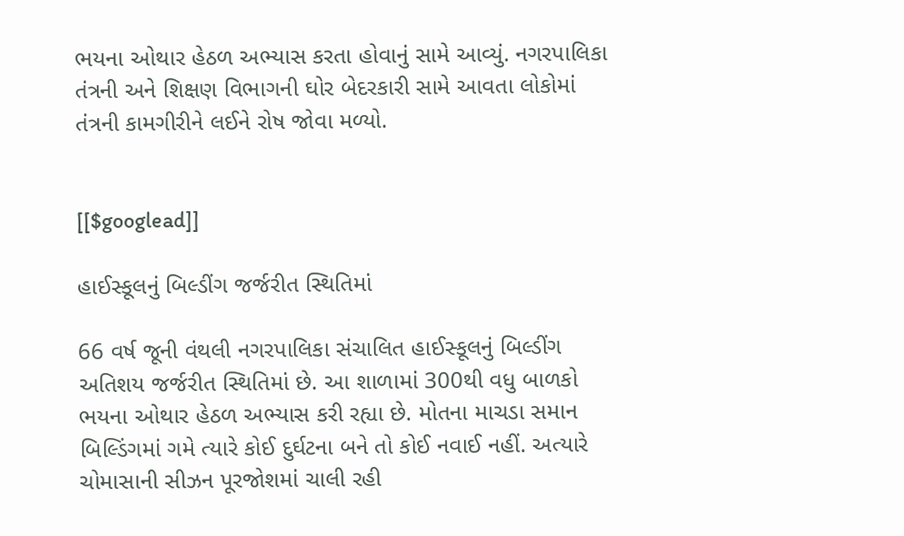ભયના ઓથાર હેઠળ અભ્યાસ કરતા હોવાનું સામે આવ્યું. નગરપાલિકા તંત્રની અને શિક્ષણ વિભાગની ઘોર બેદરકારી સામે આવતા લોકોમાં તંત્રની કામગીરીને લઈને રોષ જોવા મળ્યો.


[[$googlead]]

હાઈસ્કૂલનું બિલ્ડીંગ જર્જરીત સ્થિતિમાં

66 વર્ષ જૂની વંથલી નગરપાલિકા સંચાલિત હાઈસ્કૂલનું બિલ્ડીંગ અતિશય જર્જરીત સ્થિતિમાં છે. આ શાળામાં 300થી વધુ બાળકો ભયના ઓથાર હેઠળ અભ્યાસ કરી રહ્યા છે. મોતના માચડા સમાન બિલ્ડિંગમાં ગમે ત્યારે કોઈ દુર્ઘટના બને તો કોઈ નવાઈ નહીં. અત્યારે ચોમાસાની સીઝન પૂરજોશમાં ચાલી રહી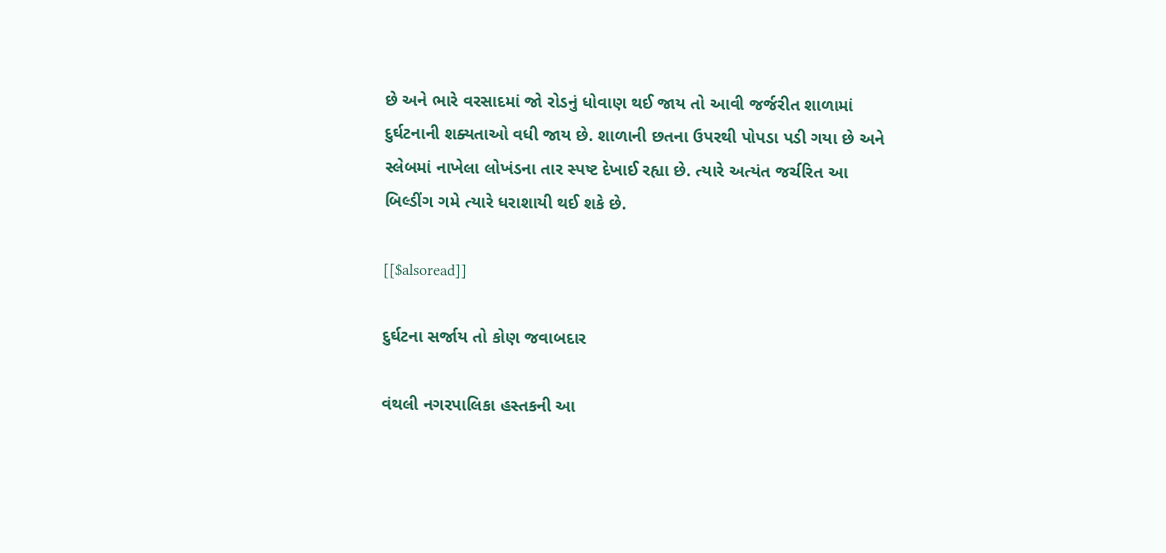છે અને ભારે વરસાદમાં જો રોડનું ધોવાણ થઈ જાય તો આવી જર્જરીત શાળામાં દુર્ઘટનાની શક્યતાઓ વધી જાય છે. શાળાની છતના ઉપરથી પોપડા પડી ગયા છે અને સ્લેબમાં નાખેલા લોખંડના તાર સ્પષ્ટ દેખાઈ રહ્યા છે. ત્યારે અત્યંત જર્ચરિત આ બિલ્ડીંગ ગમે ત્યારે ધરાશાયી થઈ શકે છે.

[[$alsoread]]

દુર્ઘટના સર્જાય તો કોણ જવાબદાર

વંથલી નગરપાલિકા હસ્તકની આ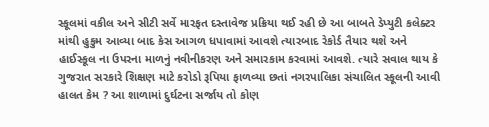સ્કૂલમાં વકીલ અને સીટી સર્વે મારફત દસ્તાવેજ પ્રક્રિયા થઈ રહી છે આ બાબતે ડેપ્યુટી કલેક્ટર માંથી હુકુમ આવ્યા બાદ કેસ આગળ ધપાવામાં આવશે ત્યારબાદ રેકોર્ડ તૈયાર થશે અને હાઈસ્કૂલ ના ઉપરના માળનું નવીનીકરણ અને સમારકામ કરવામાં આવશે. ત્યારે સવાલ થાય કે ગુજરાત સરકારે શિક્ષણ માટે કરોડો રૂપિયા ફાળવ્યા છતાં નગરપાલિકા સંચાલિત સ્કૂલની આવી હાલત કેમ ? આ શાળામાં દુર્ઘટના સર્જાય તો કોણ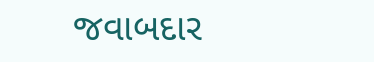જવાબદાર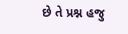છે તે પ્રશ્ન હજુ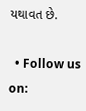યથાવત છે.

  • Follow us on: